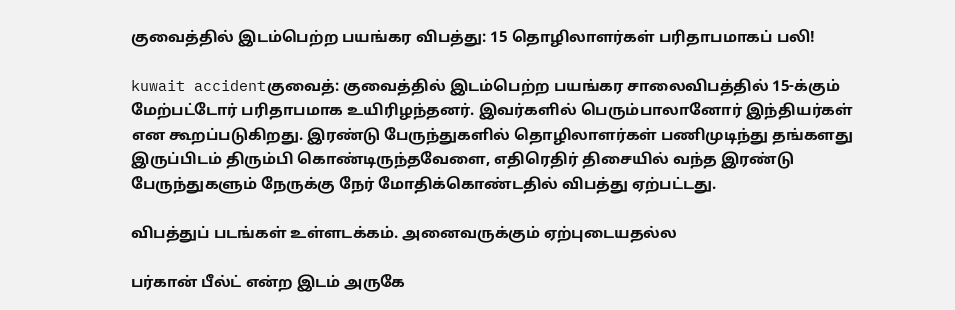குவைத்தில் இடம்பெற்ற பயங்கர விபத்து: 15 தொழிலாளர்கள் பரிதாபமாகப் பலி!

kuwait accidentகுவைத்: குவைத்தில் இடம்பெற்ற பயங்கர சாலைவிபத்தில் 15-க்கும் மேற்பட்டோர் பரிதாபமாக உயிரிழந்தனர். இவர்களில் பெரும்பாலானோர் இந்தியர்கள் என கூறப்படுகிறது. இரண்டு பேருந்துகளில் தொழிலாளர்கள் பணிமுடிந்து தங்களது இருப்பிடம் திரும்பி கொண்டிருந்தவேளை, எதிரெதிர் திசையில் வந்த இரண்டு பேருந்துகளும் நேருக்கு நேர் மோதிக்கொண்டதில் விபத்து ஏற்பட்டது.

விபத்துப் படங்கள் உள்ளடக்கம். அனைவருக்கும் ஏற்புடையதல்ல

பர்கான் பீல்ட் என்ற இடம் அருகே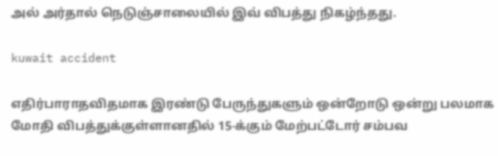அல் அர்தால் நெடுஞ்சாலையில் இவ் விபத்து நிகழ்ந்தது.

kuwait accident

எதிர்பாராதவிதமாக இரண்டு பேருந்துகளும் ஒன்றோடு ஒன்று பலமாக மோதி விபத்துக்குள்ளானதில் 15-க்கும் மேற்பட்டோர் சம்பவ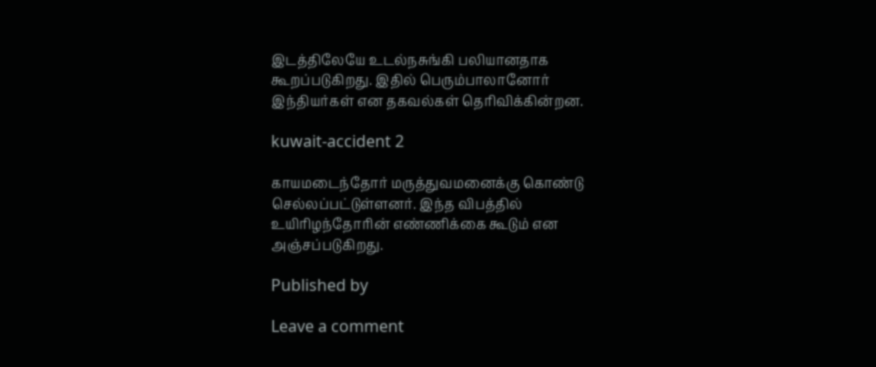இடத்திலேயே உடல்நசுங்கி பலியானதாக கூறப்படுகிறது. இதில் பெரும்பாலானோர் இந்தியர்கள் என தகவல்கள் தெரிவிக்கின்றன.

kuwait-accident 2

காயமடைந்தோர் மருத்துவமனைக்கு கொண்டு செல்லப்பட்டுள்ளனர். இந்த விபத்தில் உயிரிழந்தோரின் எண்ணிக்கை கூடும் என அஞ்சப்படுகிறது.

Published by

Leave a comment